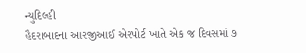ન્યુદિલ્હી
હૈદરાબાદના આરજીઆઈ એરપોર્ટ ખાતે એક જ દિવસમાં ૭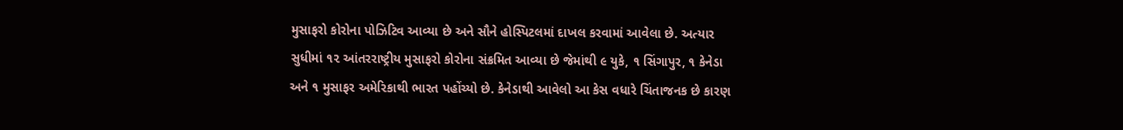મુસાફરો કોરોના પોઝિટિવ આવ્યા છે અને સૌને હોસ્પિટલમાં દાખલ કરવામાં આવેલા છે. અત્યાર સુધીમાં ૧૨ આંતરરાષ્ટ્રીય મુસાફરો કોરોના સંક્રમિત આવ્યા છે જેમાંથી ૯ યુકે, ૧ સિંગાપુર, ૧ કેનેડા અને ૧ મુસાફર અમેરિકાથી ભારત પહોંચ્યો છે. કેનેડાથી આવેલો આ કેસ વધારે ચિંતાજનક છે કારણ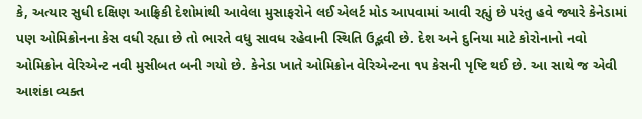કે, અત્યાર સુધી દક્ષિણ આફ્રિકી દેશોમાંથી આવેલા મુસાફરોને લઈ એલર્ટ મોડ આપવામાં આવી રહ્યું છે પરંતુ હવે જ્યારે કેનેડામાં પણ ઓમિક્રોનના કેસ વધી રહ્યા છે તો ભારતે વધુ સાવધ રહેવાની સ્થિતિ ઉદ્ભવી છે. દેશ અને દુનિયા માટે કોરોનાનો નવો ઓમિક્રોન વેરિએન્ટ નવી મુસીબત બની ગયો છે. કેનેડા ખાતે ઓમિક્રોન વેરિએન્ટના ૧૫ કેસની પૃષ્ટિ થઈ છે. આ સાથે જ એવી આશંકા વ્યક્ત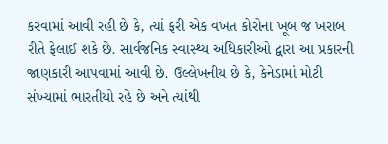કરવામાં આવી રહી છે કે, ત્યાં ફરી એક વખત કોરોના ખૂબ જ ખરાબ રીતે ફેલાઈ શકે છે. સાર્વજનિક સ્વાસ્થ્ય અધિકારીઓ દ્વારા આ પ્રકારની જાણકારી આપવામાં આવી છે. ઉલ્લેખનીય છે કે, કેનેડામાં મોટી સંખ્યામાં ભારતીયો રહે છે અને ત્યાંથી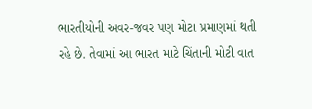ભારતીયોની અવર-જવર પણ મોટા પ્રમાણમાં થતી રહે છે. તેવામાં આ ભારત માટે ચિંતાની મોટી વાત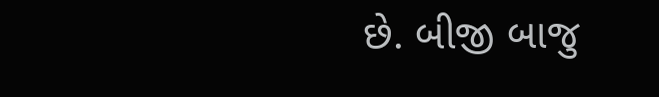છે. બીજી બાજુ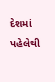દેશમાં પહેલેથી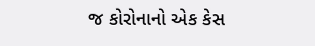જ કોરોનાનો એક કેસ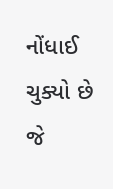નોંધાઈ ચુક્યો છે જે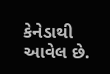કેનેડાથી આવેલ છે.